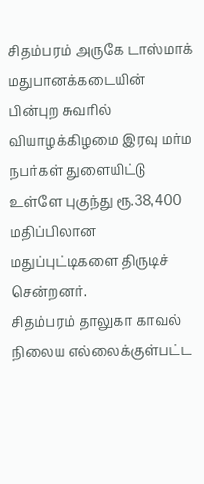சிதம்பரம் அருகே டாஸ்மாக் மதுபானக்கடையின் பின்புற சுவரில் வியாழக்கிழமை இரவு மர்ம நபர்கள் துளையிட்டு உள்ளே புகுந்து ரூ.38,400 மதிப்பிலான மதுப்புட்டிகளை திருடிச் சென்றனர்.
சிதம்பரம் தாலுகா காவல் நிலைய எல்லைக்குள்பட்ட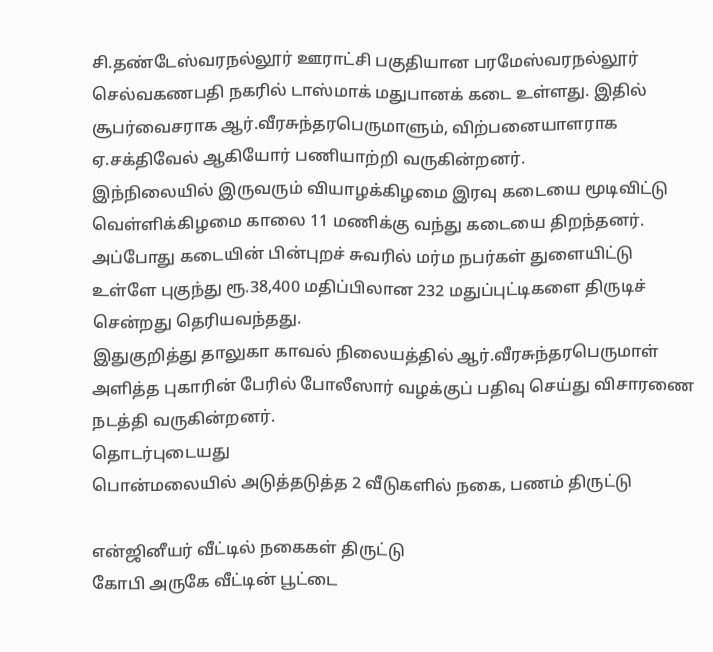சி.தண்டேஸ்வரநல்லூர் ஊராட்சி பகுதியான பரமேஸ்வரநல்லூர் செல்வகணபதி நகரில் டாஸ்மாக் மதுபானக் கடை உள்ளது. இதில் சூபர்வைசராக ஆர்.வீரசுந்தரபெருமாளும், விற்பனையாளராக ஏ.சக்திவேல் ஆகியோர் பணியாற்றி வருகின்றனர்.
இந்நிலையில் இருவரும் வியாழக்கிழமை இரவு கடையை மூடிவிட்டு வெள்ளிக்கிழமை காலை 11 மணிக்கு வந்து கடையை திறந்தனர். அப்போது கடையின் பின்புறச் சுவரில் மர்ம நபர்கள் துளையிட்டு உள்ளே புகுந்து ரூ.38,400 மதிப்பிலான 232 மதுப்புட்டிகளை திருடிச் சென்றது தெரியவந்தது.
இதுகுறித்து தாலுகா காவல் நிலையத்தில் ஆர்.வீரசுந்தரபெருமாள் அளித்த புகாரின் பேரில் போலீஸார் வழக்குப் பதிவு செய்து விசாரணை நடத்தி வருகின்றனர்.
தொடர்புடையது
பொன்மலையில் அடுத்தடுத்த 2 வீடுகளில் நகை, பணம் திருட்டு

என்ஜினீயர் வீட்டில் நகைகள் திருட்டு
கோபி அருகே வீட்டின் பூட்டை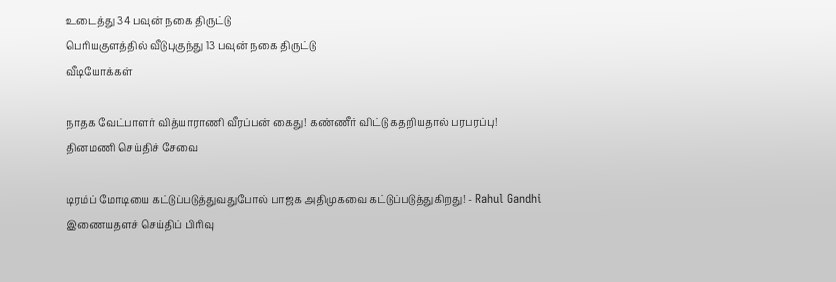உடைத்து 34 பவுன் நகை திருட்டு
பெரியகுளத்தில் வீடுபுகுந்து 13 பவுன் நகை திருட்டு
வீடியோக்கள்

நாதக வேட்பாளர் வித்யாராணி வீரப்பன் கைது! கண்ணீர் விட்டு கதறியதால் பரபரப்பு!
தினமணி செய்திச் சேவை

டிரம்ப் மோடியை கட்டுப்படுத்துவதுபோல் பாஜக அதிமுகவை கட்டுப்படுத்துகிறது! - Rahul Gandhi
இணையதளச் செய்திப் பிரிவு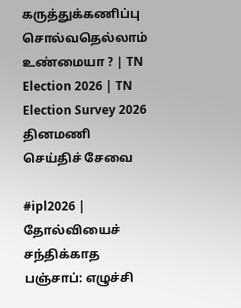கருத்துக்கணிப்பு சொல்வதெல்லாம் உண்மையா ? | TN Election 2026 | TN Election Survey 2026
தினமணி செய்திச் சேவை

#ipl2026 | தோல்வியைச் சந்திக்காத பஞ்சாப்: எழுச்சி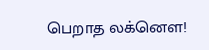பெறாத லக்னௌ!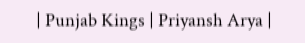| Punjab Kings | Priyansh Arya |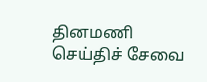தினமணி செய்திச் சேவை